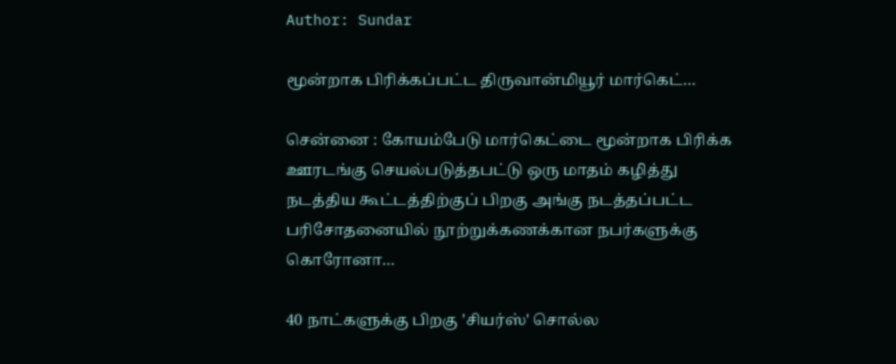Author: Sundar

மூன்றாக பிரிக்கப்பட்ட திருவான்மியூர் மார்கெட்…

சென்னை : கோயம்பேடு மார்கெட்டை மூன்றாக பிரிக்க ஊரடங்கு செயல்படுத்தபட்டு ஒரு மாதம் கழித்து நடத்திய கூட்டத்திற்குப் பிறகு அங்கு நடத்தப்பட்ட பரிசோதனையில் நூற்றுக்கணக்கான நபர்களுக்கு கொரோனா…

40 நாட்களுக்கு பிறகு 'சியர்ஸ்' சொல்ல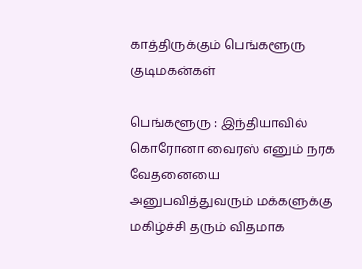காத்திருக்கும் பெங்களூரு குடிமகன்கள்

பெங்களூரு : இந்தியாவில் கொரோனா வைரஸ் எனும் நரக வேதனையை அனுபவித்துவரும் மக்களுக்கு மகிழ்ச்சி தரும் விதமாக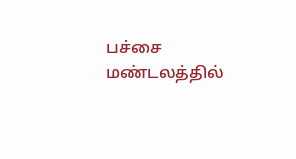பச்சை மண்டலத்தில்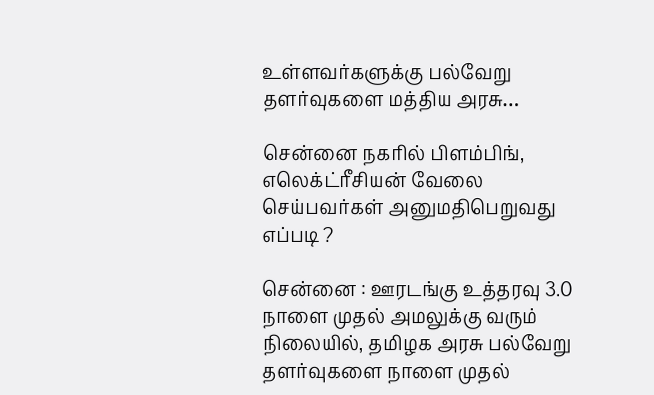உள்ளவர்களுக்கு பல்வேறு தளர்வுகளை மத்திய அரசு…

சென்னை நகரில் பிளம்பிங், எலெக்ட்ரீசியன் வேலை செய்பவர்கள் அனுமதிபெறுவது எப்படி ?

சென்னை : ஊரடங்கு உத்தரவு 3.0 நாளை முதல் அமலுக்கு வரும் நிலையில், தமிழக அரசு பல்வேறு தளர்வுகளை நாளை முதல்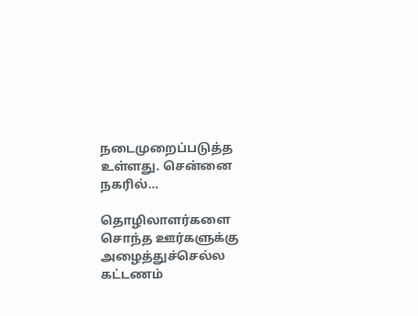நடைமுறைப்படுத்த உள்ளது. சென்னை நகரில்…

தொழிலாளர்களை சொந்த ஊர்களுக்கு அழைத்துச்செல்ல கட்டணம்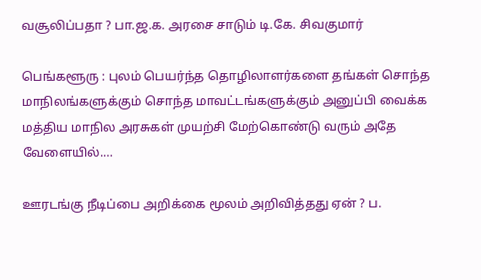வசூலிப்பதா ? பா.ஜ.க. அரசை சாடும் டி.கே. சிவகுமார்

பெங்களூரு : புலம் பெயர்ந்த தொழிலாளர்களை தங்கள் சொந்த மாநிலங்களுக்கும் சொந்த மாவட்டங்களுக்கும் அனுப்பி வைக்க மத்திய மாநில அரசுகள் முயற்சி மேற்கொண்டு வரும் அதே வேளையில்.…

ஊரடங்கு நீடிப்பை அறிக்கை மூலம் அறிவித்தது ஏன் ? ப.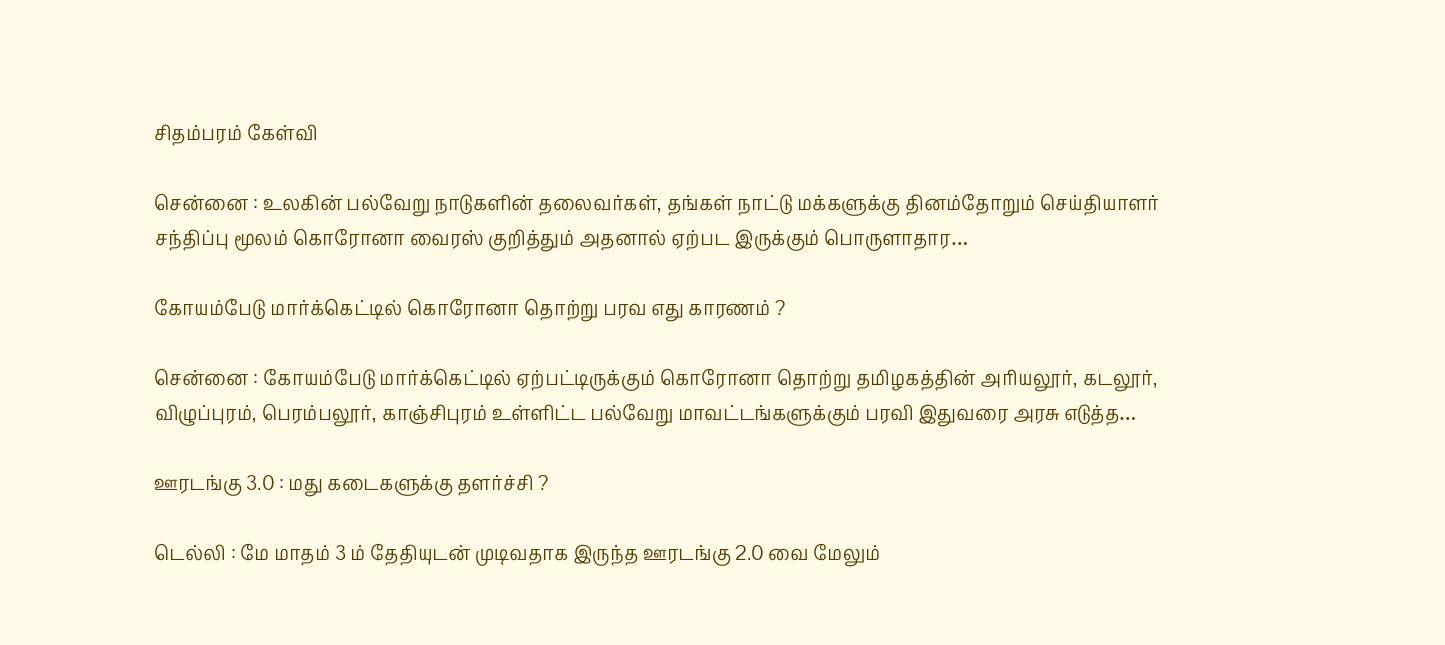சிதம்பரம் கேள்வி

சென்னை : உலகின் பல்வேறு நாடுகளின் தலைவர்கள், தங்கள் நாட்டு மக்களுக்கு தினம்தோறும் செய்தியாளர் சந்திப்பு மூலம் கொரோனா வைரஸ் குறித்தும் அதனால் ஏற்பட இருக்கும் பொருளாதார…

கோயம்பேடு மார்க்கெட்டில் கொரோனா தொற்று பரவ எது காரணம் ?

சென்னை : கோயம்பேடு மார்க்கெட்டில் ஏற்பட்டிருக்கும் கொரோனா தொற்று தமிழகத்தின் அரியலூர், கடலூர், விழுப்புரம், பெரம்பலூர், காஞ்சிபுரம் உள்ளிட்ட பல்வேறு மாவட்டங்களுக்கும் பரவி இதுவரை அரசு எடுத்த…

ஊரடங்கு 3.0 : மது கடைகளுக்கு தளர்ச்சி ?

டெல்லி : மே மாதம் 3 ம் தேதியுடன் முடிவதாக இருந்த ஊரடங்கு 2.0 வை மேலும்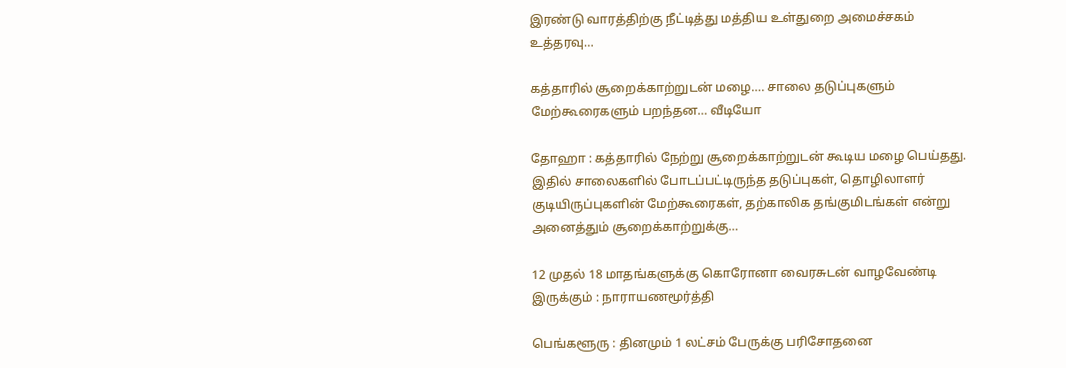இரண்டு வாரத்திற்கு நீட்டித்து மத்திய உள்துறை அமைச்சகம் உத்தரவு…

கத்தாரில் சூறைக்காற்றுடன் மழை…. சாலை தடுப்புகளும் மேற்கூரைகளும் பறந்தன… வீடியோ

தோஹா : கத்தாரில் நேற்று சூறைக்காற்றுடன் கூடிய மழை பெய்தது. இதில் சாலைகளில் போடப்பட்டிருந்த தடுப்புகள், தொழிலாளர் குடியிருப்புகளின் மேற்கூரைகள், தற்காலிக தங்குமிடங்கள் என்று அனைத்தும் சூறைக்காற்றுக்கு…

12 முதல் 18 மாதங்களுக்கு கொரோனா வைரசுடன் வாழவேண்டி இருக்கும் : நாராயணமூர்த்தி

பெங்களூரு : தினமும் 1 லட்சம் பேருக்கு பரிசோதனை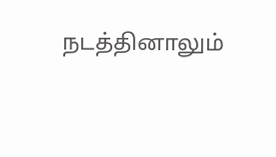நடத்தினாலும்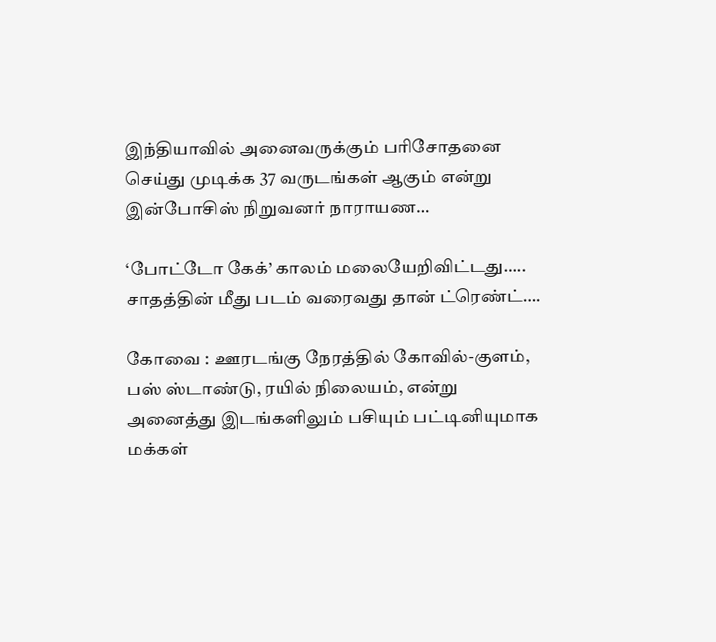இந்தியாவில் அனைவருக்கும் பரிசோதனை செய்து முடிக்க 37 வருடங்கள் ஆகும் என்று இன்போசிஸ் நிறுவனர் நாராயண…

‘போட்டோ கேக்’ காலம் மலையேறிவிட்டது….. சாதத்தின் மீது படம் வரைவது தான் ட்ரெண்ட்….

கோவை : ஊரடங்கு நேரத்தில் கோவில்-குளம், பஸ் ஸ்டாண்டு, ரயில் நிலையம், என்று அனைத்து இடங்களிலும் பசியும் பட்டினியுமாக மக்கள்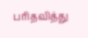பரிதவித்து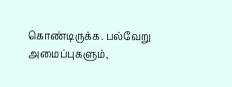கொண்டிருக்க. பல்வேறு அமைப்புகளும்,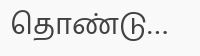தொண்டு…